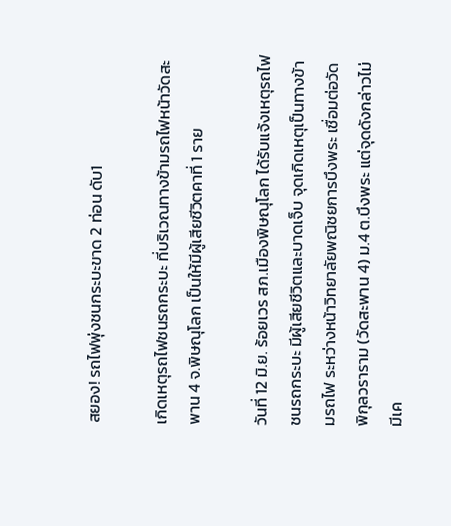สยอง! รถไฟพุ่งชนกระบะขาด 2 ท่อน ดับ1

เกิดเหตุรถไฟชนรถกระบะ ที่บริเวณทางข้ามรถไฟหน้าวัดสะพาน 4 จ.พิษณุโลก เป็นให้มีผู้เสียชีวิตคาที่ 1 ราย

วันที่ 12 มิ.ย. ร้อยเวร สภ.เมืองพิษณุโลก ได้รับแจ้งเหตุรถไฟชนรถกระบะ มีผู้เสียชีวิตและบาดเจ็บ จุดเกิดเหตุเป็นทางข้ามรถไฟ ระหว่างหน้าวิทยาลัยพณิชยการบึงพระ เชื่อมต่อวัดพิกุลวราราม (วัดสะพาน 4) ม.4 ต.บึงพระ แต่จุดดังกล่าวไม่มีเค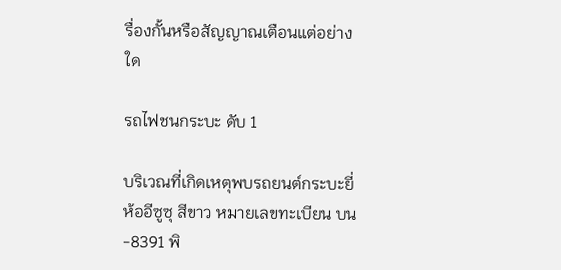รื่องกั้นหรือสัญญาณเตือนแต่อย่างใด

รถไฟชนกระบะ ดับ 1

บริเวณที่เกิดเหตุพบรถยนต์กระบะยี่ห้ออีซูซุ สีขาว หมายเลขทะเบียน บน-8391 พิ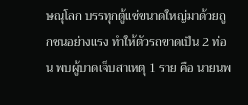ษณุโลก บรรทุกตู้แช่ขนาดใหญ่มาด้วยถูกชนอย่างแรง ทำให้ตัวรถขาดเป็น 2 ท่อน พบผู้บาดเจ็บสาเหตุ 1 ราย คือ นายนพ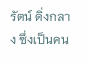รัตน์ ดิ่งกลาง ซึ่งเป็นคน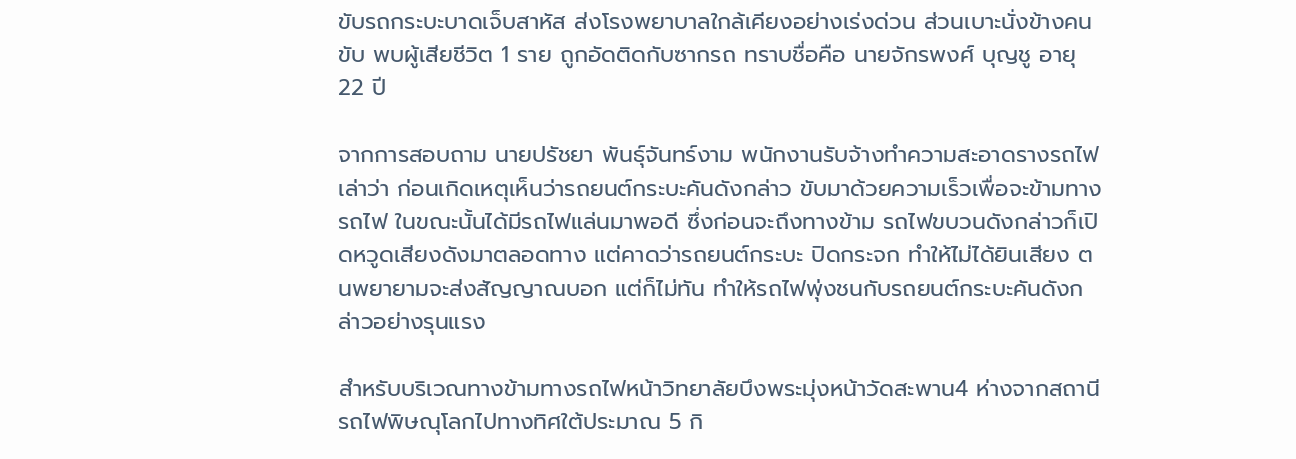ขับรถกระบะบาดเจ็บสาหัส ส่งโรงพยาบาลใกล้เคียงอย่างเร่งด่วน ส่วนเบาะนั่งข้างคนขับ พบผู้เสียชีวิต 1 ราย ถูกอัดติดกับซากรถ ทราบชื่อคือ นายจักรพงศ์ บุญชู อายุ 22 ปี

จากการสอบถาม นายปรัชยา พันธุ์จันทร์งาม พนักงานรับจ้างทำความสะอาดรางรถไฟ เล่าว่า ก่อนเกิดเหตุเห็นว่ารถยนต์กระบะคันดังกล่าว ขับมาด้วยความเร็วเพื่อจะข้ามทางรถไฟ ในขณะนั้นได้มีรถไฟแล่นมาพอดี ซึ่งก่อนจะถึงทางข้าม รถไฟขบวนดังกล่าวก็เปิดหวูดเสียงดังมาตลอดทาง แต่คาดว่ารถยนต์กระบะ ปิดกระจก ทำให้ไม่ได้ยินเสียง ตนพยายามจะส่งสัญญาณบอก แต่ก็ไม่ทัน ทำให้รถไฟพุ่งชนกับรถยนต์กระบะคันดังกล่าวอย่างรุนแรง

สำหรับบริเวณทางข้ามทางรถไฟหน้าวิทยาลัยบึงพระมุ่งหน้าวัดสะพาน4 ห่างจากสถานีรถไฟพิษณุโลกไปทางทิศใต้ประมาณ 5 กิ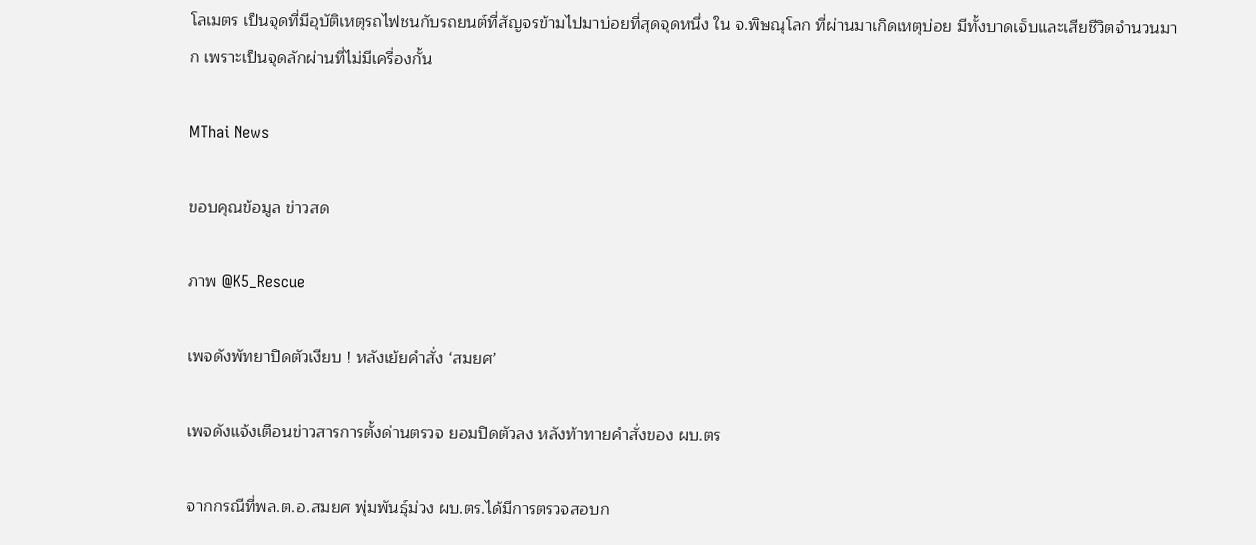โลเมตร เป็นจุดที่มีอุบัติเหตุรถไฟชนกับรถยนต์ที่สัญจรข้ามไปมาบ่อยที่สุดจุดหนึ่ง ใน จ.พิษณุโลก ที่ผ่านมาเกิดเหตุบ่อย มีทั้งบาดเจ็บและเสียชีวิตจำนวนมาก เพราะเป็นจุดลักผ่านที่ไม่มีเครื่องกั้น

MThai News

ขอบคุณข้อมูล ข่าวสด

ภาพ @K5_Rescue

เพจดังพัทยาปิดตัวเงียบ ! หลังเย้ยคำสั่ง ‘สมยศ’

เพจดังแจ้งเตือนข่าวสารการตั้งด่านตรวจ ยอมปิดตัวลง หลังท้าทายคำสั่งของ ผบ.ตร

จากกรณีที่พล.ต.อ.สมยศ พุ่มพันธุ์ม่วง ผบ.ตร.ได้มีการตรวจสอบก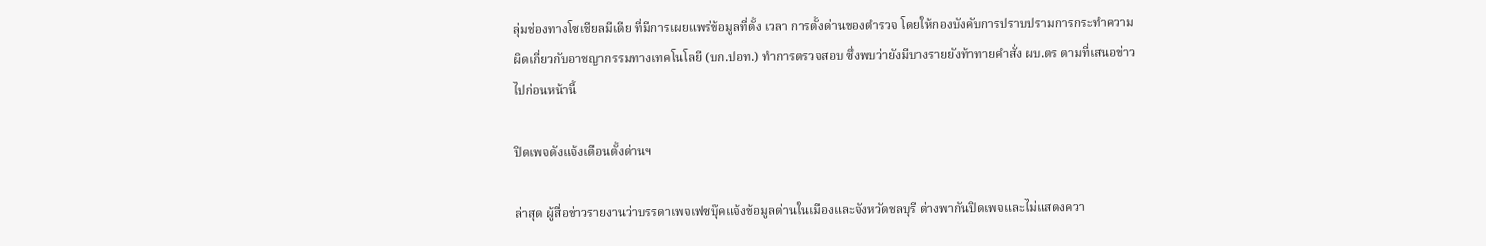ลุ่มช่องทางโซเชียลมีเดีย ที่มีการเผยแพร่ข้อมูลที่ตั้ง เวลา การตั้งด่านของตำรวจ โดยให้กองบังคับการปราบปรามการกระทำความผิดเกี่ยวกับอาชญากรรมทางเทคโนโลยี (บก.ปอท.) ทำการตรวจสอบ ซึ่งพบว่ายังมีบางรายยังท้าทายคำสั่ง ผบ.ตร ตามที่เสนอข่าวไปก่อนหน้านี้

ปิดเพจดังแจ้งเตือนตั้งด่านฯ

ล่าสุด ผู้สื่อข่าวรายงานว่าบรรดาเพจเฟซบุ๊คแจ้งข้อมูลด่านในเมืองและจังหวัดชลบุรี ต่างพากันปิดเพจและไม่แสดงควา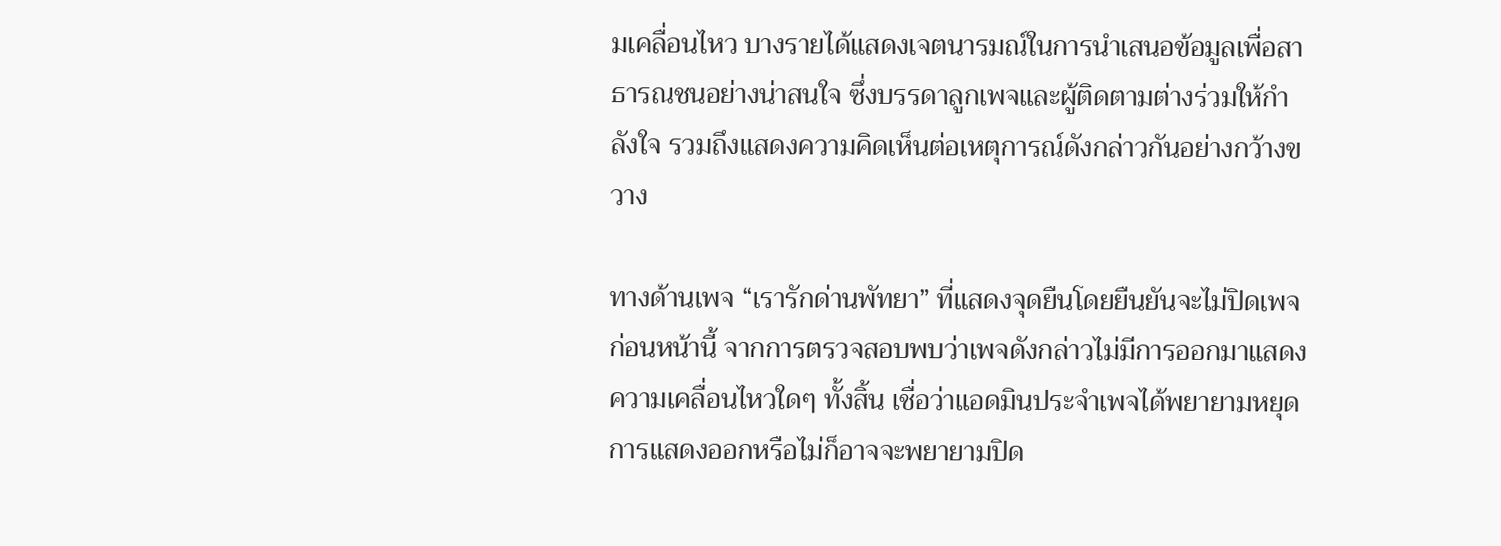มเคลื่อนไหว บางรายได้แสดงเจตนารมณ์ในการนำเสนอข้อมูลเพื่อสาธารณชนอย่างน่าสนใจ ซึ่งบรรดาลูกเพจและผู้ติดตามต่างร่วมให้กำลังใจ รวมถึงแสดงความคิดเห็นต่อเหตุการณ์ดังกล่าวกันอย่างกว้างขวาง

ทางด้านเพจ “เรารักด่านพัทยา” ที่แสดงจุดยืนโดยยืนยันจะไม่ปิดเพจก่อนหน้านี้ จากการตรวจสอบพบว่าเพจดังกล่าวไม่มีการออกมาแสดงความเคลื่อนไหวใดๆ ทั้งสิ้น เชื่อว่าแอดมินประจำเพจได้พยายามหยุดการแสดงออกหรือไม่ก็อาจจะพยายามปิด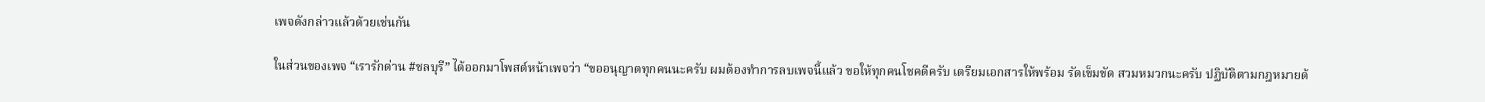เพจดังกล่าวแล้วด้วยเช่นกัน

ในส่วนของเพจ “เรารักด่าน #ชลบุรี” ได้ออกมาโพสต์หน้าเพจว่า “ขออนุญาตทุกคนนะครับ ผมต้องทำการลบเพจนี้แล้ว ขอให้ทุกคนโชคดีครับ เตรียมเอกสารให้พร้อม รัดเข็มขัด สวมหมวกนะครับ ปฏิบัติตามกฎหมายด้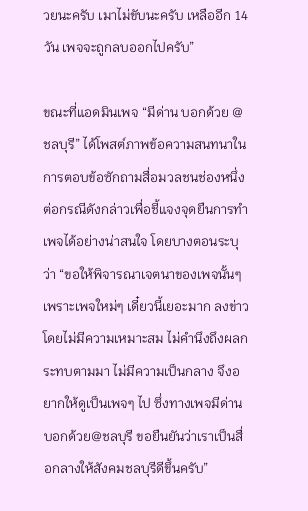วยนะครับ เมาไม่ขับนะครับ เหลืออีก 14 วัน เพจจะถูกลบออกไปครับ”

ขณะที่แอดมินเพจ “มีด่าน บอกด้วย @ชลบุรี” ได้โพสต์ภาพข้อความสนทนาในการตอบข้อซักถามสื่อมวลชนช่องหนึ่ง ต่อกรณีดังกล่าวเพื่อชี้แจงจุดยืนการทำเพจได้อย่างน่าสนใจ โดยบางตอนระบุว่า “ขอให้พิจารณาเจตนาของเพจนั้นๆ เพราะเพจใหม่ๆ เดี๋ยวนี้เยอะมาก ลงข่าวโดยไม่มีความเหมาะสม ไม่คำนึงถึงผลกระทบตามมา ไม่มีความเป็นกลาง จึงอยากให้ดูเป็นเพจๆ ไป ซึ่งทางเพจมีด่านบอกด้วย@ชลบุรี ขอยืนยันว่าเราเป็นสื่อกลางให้สังคมชลบุรีดีขึ้นครับ”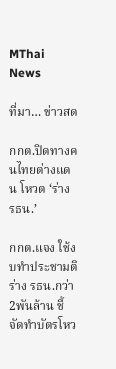MThai News

ที่มา… ข่าวสด

กกต.ปิดทางคนไทยต่างแดน โหวต ‘ร่าง รธน.’

กกต.แจง ใช้งบทำประชามติ ร่าง รธน.กว่า2พันล้าน ชี้ จัดทำบัตรโหว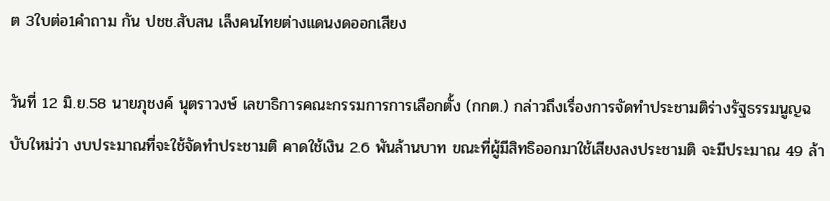ต 3ใบต่อ1คำถาม กัน ปชช.สับสน เล็งคนไทยต่างแดนงดออกเสียง

วันที่ 12 มิ.ย.58 นายภุชงค์ นุตราวงษ์ เลขาธิการคณะกรรมการการเลือกตั้ง (กกต.) กล่าวถึงเรื่องการจัดทำประชามติร่างรัฐธรรมนูญฉบับใหม่ว่า งบประมาณที่จะใช้จัดทำประชามติ คาดใช้เงิน 2.6 พันล้านบาท ขณะที่ผู้มีสิทธิออกมาใช้เสียงลงประชามติ จะมีประมาณ 49 ล้า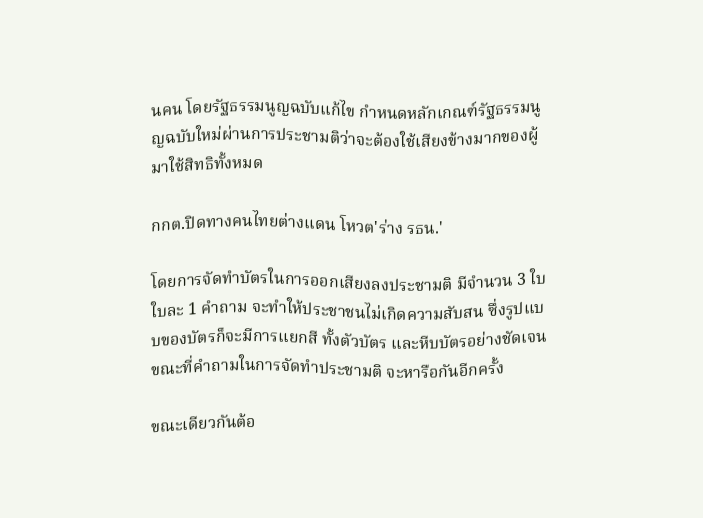นคน โดยรัฐธรรมนูญฉบับแก้ไข กำหนดหลักเกณฑ์รัฐธรรมนูญฉบับใหม่ผ่านการประชามติว่าจะต้องใช้เสียงข้างมากของผู้มาใช้สิทธิทั้งหมด

กกต.ปิดทางคนไทยต่างแดน โหวต'ร่าง รธน.'

โดยการจัดทำบัตรในการออกเสียงลงประชามติ มีจำนวน 3 ใบ ใบละ 1 คำถาม จะทำให้ประชาชนไม่เกิดความสับสน ซึ่งรูปแบบของบัตรก็จะมีการแยกสี ทั้งตัวบัตร และหีบบัตรอย่างชัดเจน ขณะที่คำถามในการจัดทำประชามติ จะหารือกันอีกครั้ง

ขณะเดียวกันต้อ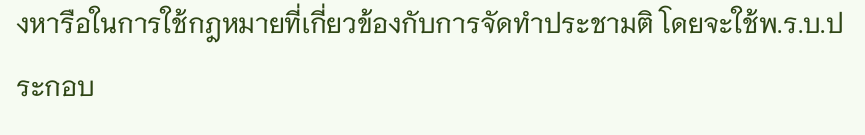งหารือในการใช้กฎหมายที่เกี่ยวข้องกับการจัดทำประชามติ โดยจะใช้พ.ร.บ.ประกอบ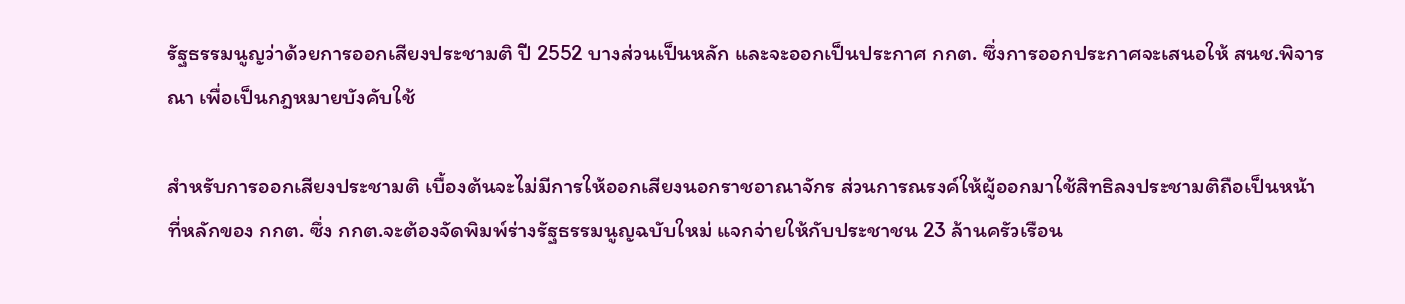รัฐธรรมนูญว่าด้วยการออกเสียงประชามติ ปี 2552 บางส่วนเป็นหลัก และจะออกเป็นประกาศ กกต. ซึ่งการออกประกาศจะเสนอให้ สนช.พิจารณา เพื่อเป็นกฎหมายบังคับใช้

สำหรับการออกเสียงประชามติ เบื้องต้นจะไม่มีการให้ออกเสียงนอกราชอาณาจักร ส่วนการณรงค์ให้ผู้ออกมาใช้สิทธิลงประชามติถือเป็นหน้าที่หลักของ กกต. ซึ่ง กกต.จะต้องจัดพิมพ์ร่างรัฐธรรมนูญฉบับใหม่ แจกจ่ายให้กับประชาชน 23 ล้านครัวเรือน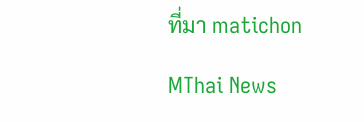ที่มา matichon

MThai News